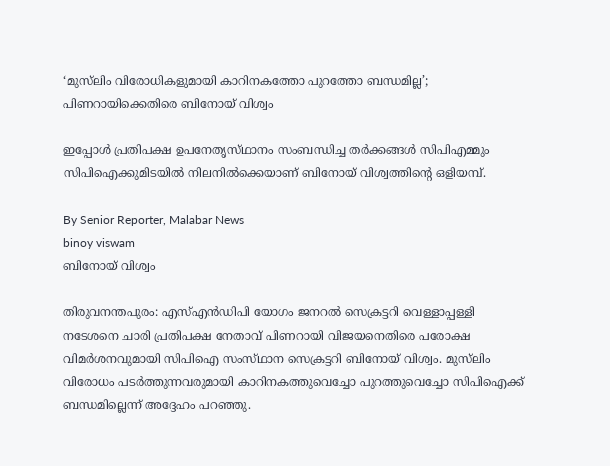‘മുസ്‌ലിം വിരോധികളുമായി കാറിനകത്തോ പുറത്തോ ബന്ധമില്ല’; പിണറായിക്കെതിരെ ബിനോയ് വിശ്വം

ഇപ്പോൾ പ്രതിപക്ഷ ഉപനേതൃസ്‌ഥാനം സംബന്ധിച്ച തർക്കങ്ങൾ സിപിഎമ്മും സിപിഐക്കുമിടയിൽ നിലനിൽക്കെയാണ് ബിനോയ് വിശ്വത്തിന്റെ ഒളിയമ്പ്.

By Senior Reporter, Malabar News
binoy viswam
ബിനോയ് വിശ്വം

തിരുവനന്തപുരം: എസ്എൻഡിപി യോഗം ജനറൽ സെക്രട്ടറി വെള്ളാപ്പള്ളി നടേശനെ ചാരി പ്രതിപക്ഷ നേതാവ് പിണറായി വിജയനെതിരെ പരോക്ഷ വിമർശനവുമായി സിപിഐ സംസ്‌ഥാന സെക്രട്ടറി ബിനോയ് വിശ്വം. മുസ്‌ലിം വിരോധം പടർത്തുന്നവരുമായി കാറിനകത്തുവെച്ചോ പുറത്തുവെച്ചോ സിപിഐക്ക് ബന്ധമില്ലെന്ന് അദ്ദേഹം പറഞ്ഞു.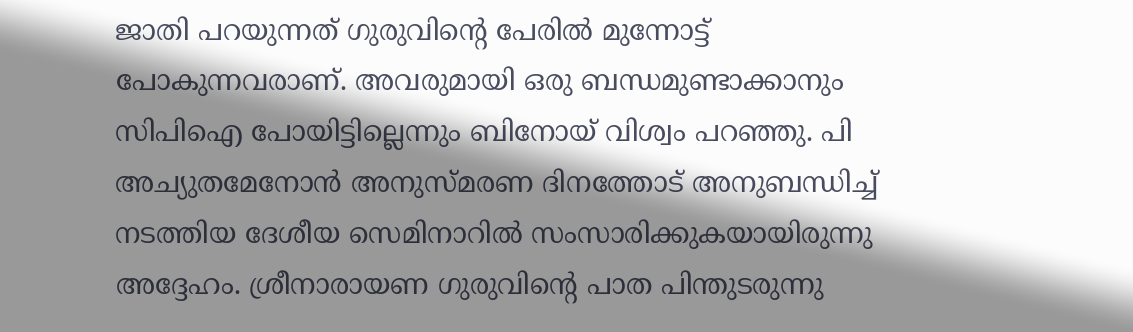ജാതി പറയുന്നത് ഗുരുവിന്റെ പേരിൽ മുന്നോട്ട് പോകുന്നവരാണ്. അവരുമായി ഒരു ബന്ധമുണ്ടാക്കാനും സിപിഐ പോയിട്ടില്ലെന്നും ബിനോയ് വിശ്വം പറഞ്ഞു. പി അച്യുതമേനോൻ അനുസ്‌മരണ ദിനത്തോട് അനുബന്ധിച്ച് നടത്തിയ ദേശീയ സെമിനാറിൽ സംസാരിക്കുകയായിരുന്നു അദ്ദേഹം. ശ്രീനാരായണ ഗുരുവിന്റെ പാത പിന്തുടരുന്നു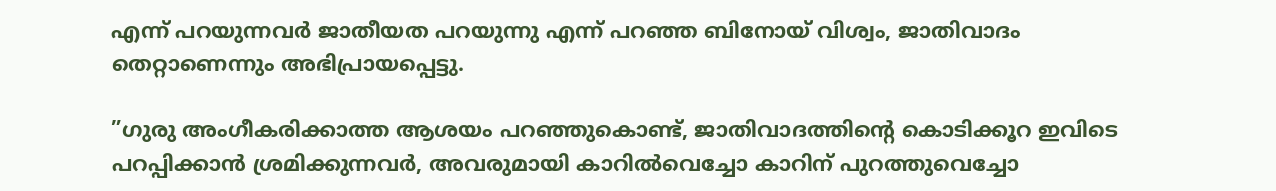എന്ന് പറയുന്നവർ ജാതീയത പറയുന്നു എന്ന് പറഞ്ഞ ബിനോയ് വിശ്വം, ജാതിവാദം തെറ്റാണെന്നും അഭിപ്രായപ്പെട്ടു.

”ഗുരു അംഗീകരിക്കാത്ത ആശയം പറഞ്ഞുകൊണ്ട്, ജാതിവാദത്തിന്റെ കൊടിക്കൂറ ഇവിടെ പറപ്പിക്കാൻ ശ്രമിക്കുന്നവർ, അവരുമായി കാറിൽവെച്ചോ കാറിന് പുറത്തുവെച്ചോ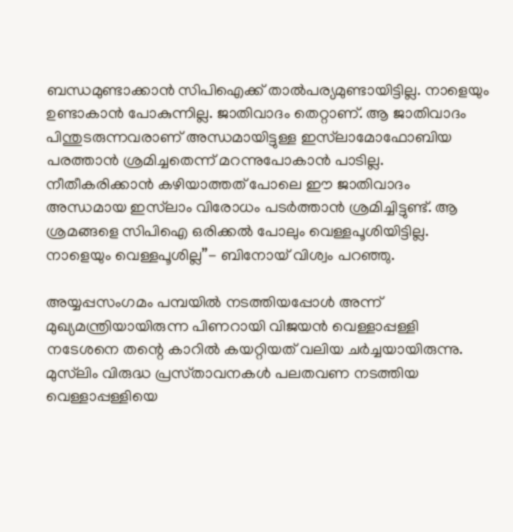ബന്ധമുണ്ടാക്കാൻ സിപിഐക്ക് താൽപര്യമുണ്ടായിട്ടില്ല. നാളെയും ഉണ്ടാകാൻ പോകുന്നില്ല. ജാതിവാദം തെറ്റാണ്. ആ ജാതിവാദം പിന്തുടരുന്നവരാണ് അന്ധമായിട്ടുള്ള ഇസ്‍ലാമോഫോബിയ പരത്താൻ ശ്രമിച്ചതെന്ന് മറന്നുപോകാൻ പാടില്ല. നീതീകരിക്കാൻ കഴിയാത്തത് പോലെ ഈ ജാതിവാദം അന്ധമായ ഇസ്‌ലാം വിരോധം പടർത്താൻ ശ്രമിച്ചിട്ടുണ്ട്. ആ ശ്രമങ്ങളെ സിപിഐ ഒരിക്കൽ പോലും വെള്ളപൂശിയിട്ടില്ല. നാളെയും വെള്ളപൂശില്ല”- ബിനോയ് വിശ്വം പറഞ്ഞു.

അയ്യപ്പസംഗമം പമ്പയിൽ നടത്തിയപ്പോൾ അന്ന് മുഖ്യമന്ത്രിയായിരുന്ന പിണറായി വിജയൻ വെള്ളാപ്പള്ളി നടേശനെ തന്റെ കാറിൽ കയറ്റിയത് വലിയ ചർച്ചയായിരുന്നു. മുസ്‌ലിം വിരുദ്ധ പ്രസ്‌താവനകൾ പലതവണ നടത്തിയ വെള്ളാപ്പള്ളിയെ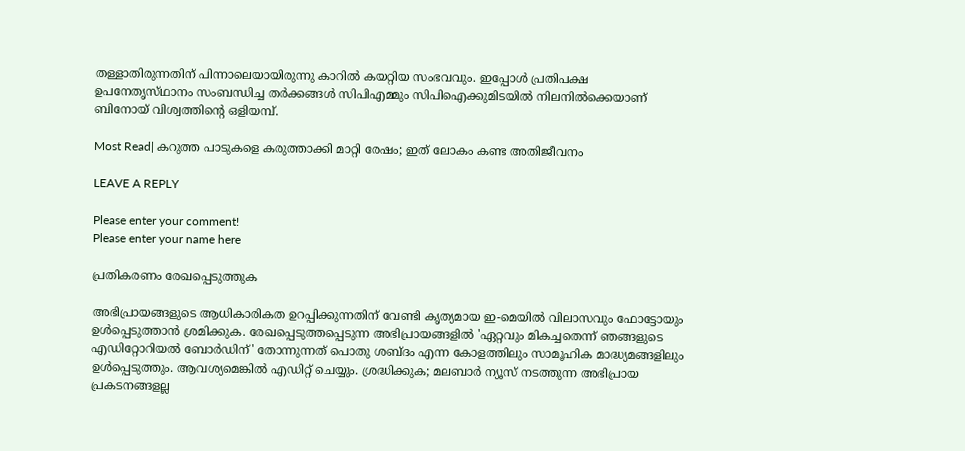തള്ളാതിരുന്നതിന് പിന്നാലെയായിരുന്നു കാറിൽ കയറ്റിയ സംഭവവും. ഇപ്പോൾ പ്രതിപക്ഷ ഉപനേതൃസ്‌ഥാനം സംബന്ധിച്ച തർക്കങ്ങൾ സിപിഎമ്മും സിപിഐക്കുമിടയിൽ നിലനിൽക്കെയാണ് ബിനോയ് വിശ്വത്തിന്റെ ഒളിയമ്പ്.

Most Read| കറുത്ത പാടുകളെ കരുത്താക്കി മാറ്റി രേഷം; ഇത് ലോകം കണ്ട അതിജീവനം

LEAVE A REPLY

Please enter your comment!
Please enter your name here

പ്രതികരണം രേഖപ്പെടുത്തുക

അഭിപ്രായങ്ങളുടെ ആധികാരികത ഉറപ്പിക്കുന്നതിന് വേണ്ടി കൃത്യമായ ഇ-മെയിൽ വിലാസവും ഫോട്ടോയും ഉൾപ്പെടുത്താൻ ശ്രമിക്കുക. രേഖപ്പെടുത്തപ്പെടുന്ന അഭിപ്രായങ്ങളിൽ 'ഏറ്റവും മികച്ചതെന്ന് ഞങ്ങളുടെ എഡിറ്റോറിയൽ ബോർഡിന്' തോന്നുന്നത് പൊതു ശബ്‌ദം എന്ന കോളത്തിലും സാമൂഹിക മാദ്ധ്യമങ്ങളിലും ഉൾപ്പെടുത്തും. ആവശ്യമെങ്കിൽ എഡിറ്റ് ചെയ്യും. ശ്രദ്ധിക്കുക; മലബാർ ന്യൂസ് നടത്തുന്ന അഭിപ്രായ പ്രകടനങ്ങളല്ല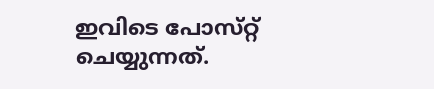ഇവിടെ പോസ്‌റ്റ് ചെയ്യുന്നത്.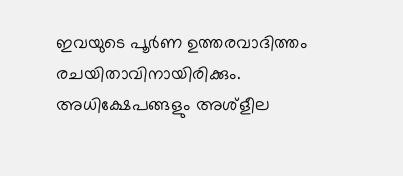ഇവയുടെ പൂർണ ഉത്തരവാദിത്തം രചയിതാവിനായിരിക്കും. അധിക്ഷേപങ്ങളും അശ്‌ളീല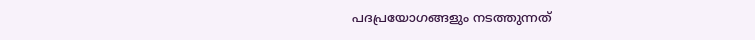പദപ്രയോഗങ്ങളും നടത്തുന്നത്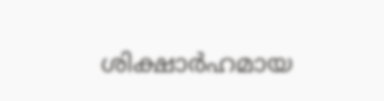ശിക്ഷാർഹമായ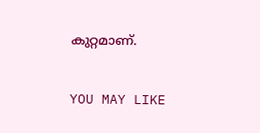കുറ്റമാണ്.

YOU MAY LIKE